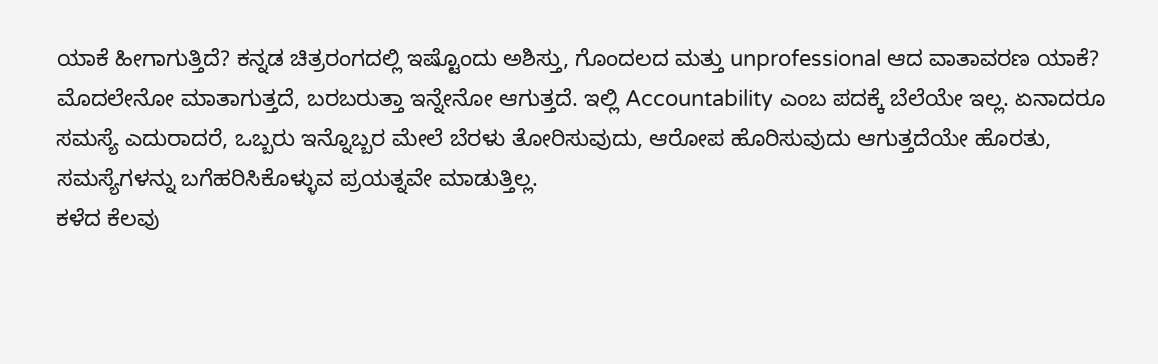ಯಾಕೆ ಹೀಗಾಗುತ್ತಿದೆ? ಕನ್ನಡ ಚಿತ್ರರಂಗದಲ್ಲಿ ಇಷ್ಟೊಂದು ಅಶಿಸ್ತು, ಗೊಂದಲದ ಮತ್ತು unprofessional ಆದ ವಾತಾವರಣ ಯಾಕೆ? ಮೊದಲೇನೋ ಮಾತಾಗುತ್ತದೆ, ಬರಬರುತ್ತಾ ಇನ್ನೇನೋ ಆಗುತ್ತದೆ. ಇಲ್ಲಿ Accountability ಎಂಬ ಪದಕ್ಕೆ ಬೆಲೆಯೇ ಇಲ್ಲ. ಏನಾದರೂ ಸಮಸ್ಯೆ ಎದುರಾದರೆ, ಒಬ್ಬರು ಇನ್ನೊಬ್ಬರ ಮೇಲೆ ಬೆರಳು ತೋರಿಸುವುದು, ಆರೋಪ ಹೊರಿಸುವುದು ಆಗುತ್ತದೆಯೇ ಹೊರತು, ಸಮಸ್ಯೆಗಳನ್ನು ಬಗೆಹರಿಸಿಕೊಳ್ಳುವ ಪ್ರಯತ್ನವೇ ಮಾಡುತ್ತಿಲ್ಲ.
ಕಳೆದ ಕೆಲವು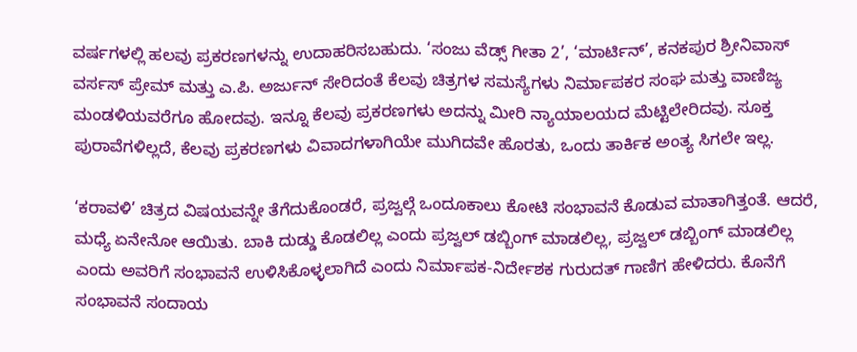ವರ್ಷಗಳಲ್ಲಿ ಹಲವು ಪ್ರಕರಣಗಳನ್ನು ಉದಾಹರಿಸಬಹುದು. ‘ಸಂಜು ವೆಡ್ಸ್ ಗೀತಾ 2’, ‘ಮಾರ್ಟಿನ್’, ಕನಕಪುರ ಶ್ರೀನಿವಾಸ್ ವರ್ಸಸ್ ಪ್ರೇಮ್ ಮತ್ತು ಎ.ಪಿ. ಅರ್ಜುನ್ ಸೇರಿದಂತೆ ಕೆಲವು ಚಿತ್ರಗಳ ಸಮಸ್ಯೆಗಳು ನಿರ್ಮಾಪಕರ ಸಂಘ ಮತ್ತು ವಾಣಿಜ್ಯ ಮಂಡಳಿಯವರೆಗೂ ಹೋದವು. ಇನ್ನೂ ಕೆಲವು ಪ್ರಕರಣಗಳು ಅದನ್ನು ಮೀರಿ ನ್ಯಾಯಾಲಯದ ಮೆಟ್ಟಿಲೇರಿದವು. ಸೂಕ್ತ ಪುರಾವೆಗಳಿಲ್ಲದೆ, ಕೆಲವು ಪ್ರಕರಣಗಳು ವಿವಾದಗಳಾಗಿಯೇ ಮುಗಿದವೇ ಹೊರತು, ಒಂದು ತಾರ್ಕಿಕ ಅಂತ್ಯ ಸಿಗಲೇ ಇಲ್ಲ.

‘ಕರಾವಳಿ’ ಚಿತ್ರದ ವಿಷಯವನ್ನೇ ತೆಗೆದುಕೊಂಡರೆ, ಪ್ರಜ್ವಲ್ಗೆ ಒಂದೂಕಾಲು ಕೋಟಿ ಸಂಭಾವನೆ ಕೊಡುವ ಮಾತಾಗಿತ್ತಂತೆ. ಆದರೆ, ಮಧ್ಯೆ ಏನೇನೋ ಆಯಿತು. ಬಾಕಿ ದುಡ್ಡು ಕೊಡಲಿಲ್ಲ ಎಂದು ಪ್ರಜ್ವಲ್ ಡಬ್ಬಿಂಗ್ ಮಾಡಲಿಲ್ಲ, ಪ್ರಜ್ವಲ್ ಡಬ್ಬಿಂಗ್ ಮಾಡಲಿಲ್ಲ ಎಂದು ಅವರಿಗೆ ಸಂಭಾವನೆ ಉಳಿಸಿಕೊಳ್ಳಲಾಗಿದೆ ಎಂದು ನಿರ್ಮಾಪಕ-ನಿರ್ದೇಶಕ ಗುರುದತ್ ಗಾಣಿಗ ಹೇಳಿದರು. ಕೊನೆಗೆ ಸಂಭಾವನೆ ಸಂದಾಯ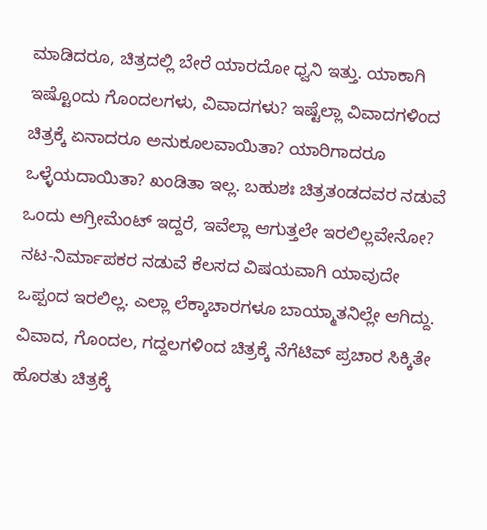ಮಾಡಿದರೂ, ಚಿತ್ರದಲ್ಲಿ ಬೇರೆ ಯಾರದೋ ಧ್ವನಿ ಇತ್ತು. ಯಾಕಾಗಿ ಇಷ್ಟೊಂದು ಗೊಂದಲಗಳು, ವಿವಾದಗಳು? ಇಷ್ಟೆಲ್ಲಾ ವಿವಾದಗಳಿಂದ ಚಿತ್ರಕ್ಕೆ ಏನಾದರೂ ಅನುಕೂಲವಾಯಿತಾ? ಯಾರಿಗಾದರೂ ಒಳ್ಳೆಯದಾಯಿತಾ? ಖಂಡಿತಾ ಇಲ್ಲ. ಬಹುಶಃ ಚಿತ್ರತಂಡದವರ ನಡುವೆ ಒಂದು ಅಗ್ರೀಮೆಂಟ್ ಇದ್ದರೆ, ಇವೆಲ್ಲಾ ಆಗುತ್ತಲೇ ಇರಲಿಲ್ಲವೇನೋ? ನಟ-ನಿರ್ಮಾಪಕರ ನಡುವೆ ಕೆಲಸದ ವಿಷಯವಾಗಿ ಯಾವುದೇ ಒಪ್ಪಂದ ಇರಲಿಲ್ಲ. ಎಲ್ಲಾ ಲೆಕ್ಕಾಚಾರಗಳೂ ಬಾಯ್ಮಾತನಿಲ್ಲೇ ಆಗಿದ್ದು. ವಿವಾದ, ಗೊಂದಲ, ಗದ್ದಲಗಳಿಂದ ಚಿತ್ರಕ್ಕೆ ನೆಗೆಟಿವ್ ಪ್ರಚಾರ ಸಿಕ್ಕಿತೇ ಹೊರತು ಚಿತ್ರಕ್ಕೆ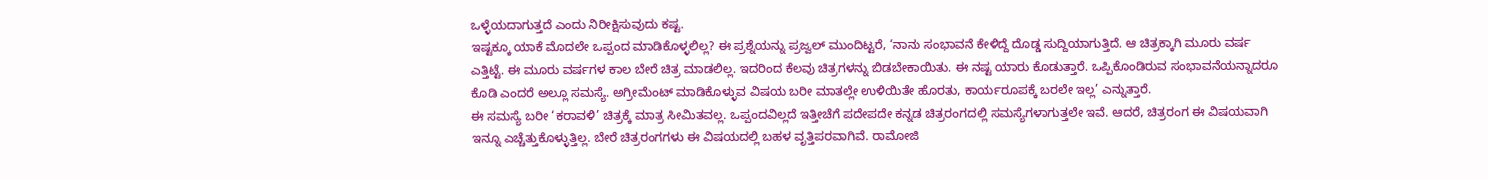ಒಳ್ಳೆಯದಾಗುತ್ತದೆ ಎಂದು ನಿರೀಕ್ಷಿಸುವುದು ಕಷ್ಟ.
ಇಷ್ಟಕ್ಕೂ ಯಾಕೆ ಮೊದಲೇ ಒಪ್ಪಂದ ಮಾಡಿಕೊಳ್ಳಲಿಲ್ಲ? ಈ ಪ್ರಶ್ನೆಯನ್ನು ಪ್ರಜ್ವಲ್ ಮುಂದಿಟ್ಟರೆ, ‘ನಾನು ಸಂಭಾವನೆ ಕೇಳಿದ್ದೆ ದೊಡ್ಡ ಸುದ್ದಿಯಾಗುತ್ತಿದೆ. ಆ ಚಿತ್ರಕ್ಕಾಗಿ ಮೂರು ವರ್ಷ ಎತ್ತಿಟ್ಟೆ. ಈ ಮೂರು ವರ್ಷಗಳ ಕಾಲ ಬೇರೆ ಚಿತ್ರ ಮಾಡಲಿಲ್ಲ. ಇದರಿಂದ ಕೆಲವು ಚಿತ್ರಗಳನ್ನು ಬಿಡಬೇಕಾಯಿತು. ಈ ನಷ್ಟ ಯಾರು ಕೊಡುತ್ತಾರೆ. ಒಪ್ಪಿಕೊಂಡಿರುವ ಸಂಭಾವನೆಯನ್ನಾದರೂ ಕೊಡಿ ಎಂದರೆ ಅಲ್ಲೂ ಸಮಸ್ಯೆ. ಅಗ್ರೀಮೆಂಟ್ ಮಾಡಿಕೊಳ್ಳುವ ವಿಷಯ ಬರೀ ಮಾತಲ್ಲೇ ಉಳಿಯಿತೇ ಹೊರತು, ಕಾರ್ಯರೂಪಕ್ಕೆ ಬರಲೇ ಇಲ್ಲ’ ಎನ್ನುತ್ತಾರೆ.
ಈ ಸಮಸ್ಯೆ ಬರೀ ‘ಕರಾವಳಿ’ ಚಿತ್ರಕ್ಕೆ ಮಾತ್ರ ಸೀಮಿತವಲ್ಲ. ಒಪ್ಪಂದವಿಲ್ಲದೆ ಇತ್ತೀಚೆಗೆ ಪದೇಪದೇ ಕನ್ನಡ ಚಿತ್ರರಂಗದಲ್ಲಿ ಸಮಸ್ಯೆಗಳಾಗುತ್ತಲೇ ಇವೆ. ಆದರೆ, ಚಿತ್ರರಂಗ ಈ ವಿಷಯವಾಗಿ ಇನ್ನೂ ಎಚ್ಚೆತ್ತುಕೊಳ್ಳುತ್ತಿಲ್ಲ. ಬೇರೆ ಚಿತ್ರರಂಗಗಳು ಈ ವಿಷಯದಲ್ಲಿ ಬಹಳ ವೃತ್ತಿಪರವಾಗಿವೆ. ರಾಮೋಜಿ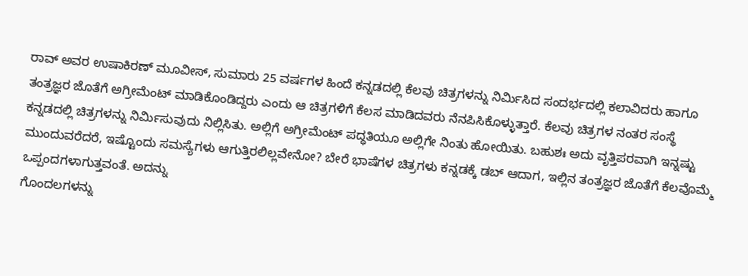ರಾವ್ ಅವರ ಉಷಾಕಿರಣ್ ಮೂವೀಸ್, ಸುಮಾರು 25 ವರ್ಷಗಳ ಹಿಂದೆ ಕನ್ನಡದಲ್ಲಿ ಕೆಲವು ಚಿತ್ರಗಳನ್ನು ನಿರ್ಮಿಸಿದ ಸಂದರ್ಭದಲ್ಲಿ ಕಲಾವಿದರು ಹಾಗೂ ತಂತ್ರಜ್ಞರ ಜೊತೆಗೆ ಅಗ್ರೀಮೆಂಟ್ ಮಾಡಿಕೊಂಡಿದ್ದರು ಎಂದು ಆ ಚಿತ್ರಗಳಿಗೆ ಕೆಲಸ ಮಾಡಿದವರು ನೆನಪಿಸಿಕೊಳ್ಳುತ್ತಾರೆ. ಕೆಲವು ಚಿತ್ರಗಳ ನಂತರ ಸಂಸ್ಥೆ ಕನ್ನಡದಲ್ಲಿ ಚಿತ್ರಗಳನ್ನು ನಿರ್ಮಿಸುವುದು ನಿಲ್ಲಿಸಿತು. ಅಲ್ಲಿಗೆ ಅಗ್ರೀಮೆಂಟ್ ಪದ್ಧತಿಯೂ ಅಲ್ಲಿಗೇ ನಿಂತು ಹೋಯಿತು. ಬಹುಶಃ ಅದು ವೃತ್ತಿಪರವಾಗಿ ಇನ್ನಷ್ಟು ಮುಂದುವರೆದರೆ, ಇಷ್ಟೊಂದು ಸಮಸ್ಯೆಗಳು ಆಗುತ್ತಿರಲಿಲ್ಲವೇನೋ? ಬೇರೆ ಭಾಷೆಗಳ ಚಿತ್ರಗಳು ಕನ್ನಡಕ್ಕೆ ಡಬ್ ಆದಾಗ, ಇಲ್ಲಿನ ತಂತ್ರಜ್ಞರ ಜೊತೆಗೆ ಕೆಲವೊಮ್ಮೆ ಒಪ್ಪಂದಗಳಾಗುತ್ತವಂತೆ. ಅದನ್ನು
ಗೊಂದಲಗಳನ್ನು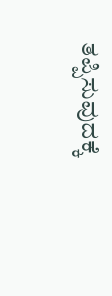ತಪ್ಪಿಸುವುದಕ್ಕೆ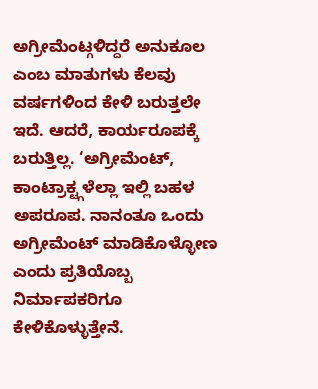ಅಗ್ರೀಮೆಂಟ್ಗಳಿದ್ದರೆ ಅನುಕೂಲ ಎಂಬ ಮಾತುಗಳು ಕೆಲವು ವರ್ಷಗಳಿಂದ ಕೇಳಿ ಬರುತ್ತಲೇ ಇದೆ. ಆದರೆ, ಕಾರ್ಯರೂಪಕ್ಕೆ ಬರುತ್ತಿಲ್ಲ. ‘ಅಗ್ರೀಮೆಂಟ್, ಕಾಂಟ್ರಾಕ್ಟ್ಗಳೆಲ್ಲಾ ಇಲ್ಲಿ ಬಹಳ ಅಪರೂಪ. ನಾನಂತೂ ಒಂದು ಅಗ್ರೀಮೆಂಟ್ ಮಾಡಿಕೊಳ್ಳೋಣ ಎಂದು ಪ್ರತಿಯೊಬ್ಬ ನಿರ್ಮಾಪಕರಿಗೂ ಕೇಳಿಕೊಳ್ಳುತ್ತೇನೆ.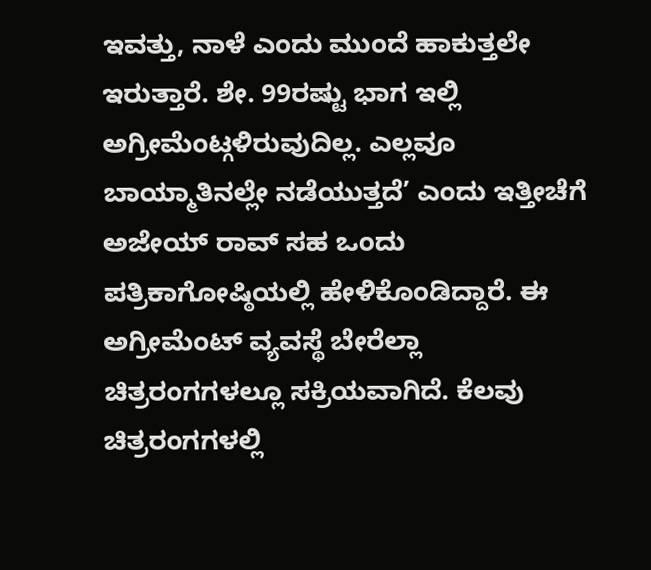ಇವತ್ತು, ನಾಳೆ ಎಂದು ಮುಂದೆ ಹಾಕುತ್ತಲೇ ಇರುತ್ತಾರೆ. ಶೇ. 99ರಷ್ಟು ಭಾಗ ಇಲ್ಲಿ ಅಗ್ರೀಮೆಂಟ್ಗಳಿರುವುದಿಲ್ಲ. ಎಲ್ಲವೂ ಬಾಯ್ಮಾತಿನಲ್ಲೇ ನಡೆಯುತ್ತದೆ’ ಎಂದು ಇತ್ತೀಚೆಗೆ ಅಜೇಯ್ ರಾವ್ ಸಹ ಒಂದು ಪತ್ರಿಕಾಗೋಷ್ಠಿಯಲ್ಲಿ ಹೇಳಿಕೊಂಡಿದ್ದಾರೆ. ಈ ಅಗ್ರೀಮೆಂಟ್ ವ್ಯವಸ್ಥೆ ಬೇರೆಲ್ಲಾ ಚಿತ್ರರಂಗಗಳಲ್ಲೂ ಸಕ್ರಿಯವಾಗಿದೆ. ಕೆಲವು ಚಿತ್ರರಂಗಗಳಲ್ಲಿ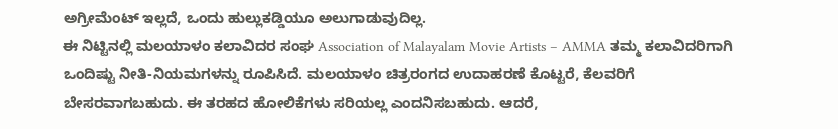ಅಗ್ರೀಮೆಂಟ್ ಇಲ್ಲದೆ, ಒಂದು ಹುಲ್ಲುಕಡ್ಡಿಯೂ ಅಲುಗಾಡುವುದಿಲ್ಲ.
ಈ ನಿಟ್ಟಿನಲ್ಲಿ ಮಲಯಾಳಂ ಕಲಾವಿದರ ಸಂಘ Association of Malayalam Movie Artists – AMMA ತಮ್ಮ ಕಲಾವಿದರಿಗಾಗಿ ಒಂದಿಷ್ಟು ನೀತಿ-ನಿಯಮಗಳನ್ನು ರೂಪಿಸಿದೆ. ಮಲಯಾಳಂ ಚಿತ್ರರಂಗದ ಉದಾಹರಣೆ ಕೊಟ್ಟರೆ, ಕೆಲವರಿಗೆ ಬೇಸರವಾಗಬಹುದು. ಈ ತರಹದ ಹೋಲಿಕೆಗಳು ಸರಿಯಲ್ಲ ಎಂದನಿಸಬಹುದು. ಆದರೆ,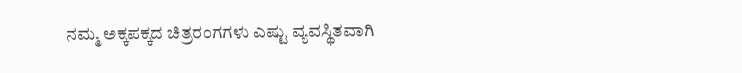ನಮ್ಮ ಅಕ್ಕಪಕ್ಕದ ಚಿತ್ರರಂಗಗಳು ಎಷ್ಟು ವ್ಯವಸ್ಥಿತವಾಗಿ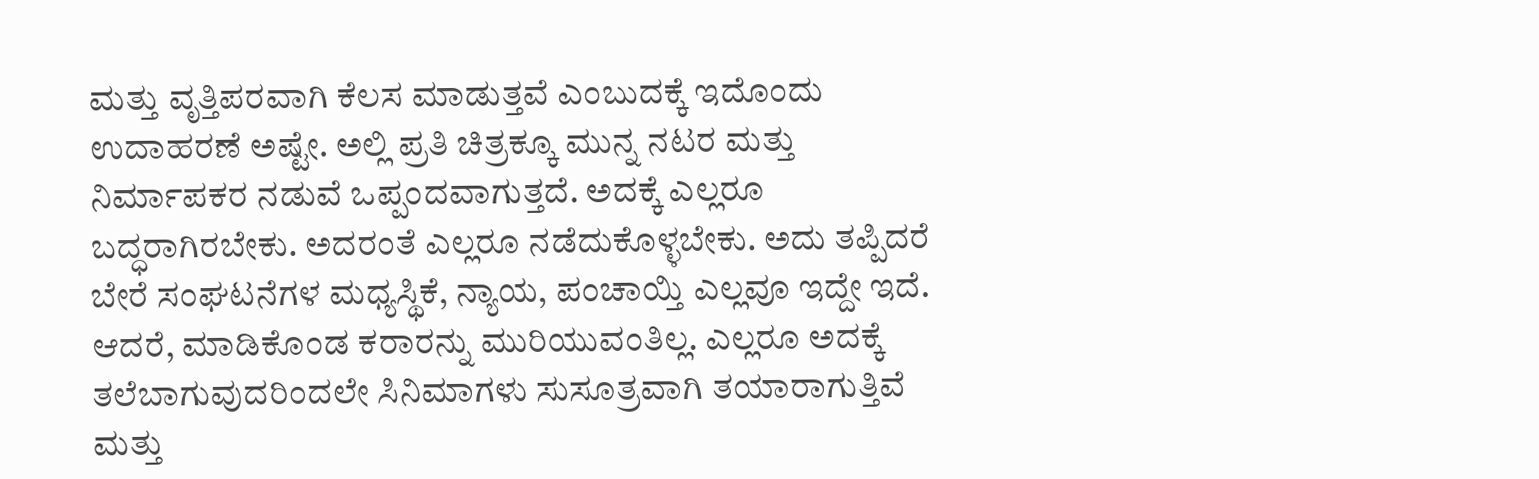ಮತ್ತು ವೃತ್ತಿಪರವಾಗಿ ಕೆಲಸ ಮಾಡುತ್ತವೆ ಎಂಬುದಕ್ಕೆ ಇದೊಂದು ಉದಾಹರಣೆ ಅಷ್ಟೇ. ಅಲ್ಲಿ ಪ್ರತಿ ಚಿತ್ರಕ್ಕೂ ಮುನ್ನ ನಟರ ಮತ್ತು ನಿರ್ಮಾಪಕರ ನಡುವೆ ಒಪ್ಪಂದವಾಗುತ್ತದೆ. ಅದಕ್ಕೆ ಎಲ್ಲರೂ ಬದ್ಧರಾಗಿರಬೇಕು. ಅದರಂತೆ ಎಲ್ಲರೂ ನಡೆದುಕೊಳ್ಳಬೇಕು. ಅದು ತಪ್ಪಿದರೆ ಬೇರೆ ಸಂಘಟನೆಗಳ ಮಧ್ಯಸ್ಥಿಕೆ, ನ್ಯಾಯ, ಪಂಚಾಯ್ತಿ ಎಲ್ಲವೂ ಇದ್ದೇ ಇದೆ. ಆದರೆ, ಮಾಡಿಕೊಂಡ ಕರಾರನ್ನು ಮುರಿಯುವಂತಿಲ್ಲ. ಎಲ್ಲರೂ ಅದಕ್ಕೆ ತಲೆಬಾಗುವುದರಿಂದಲೇ ಸಿನಿಮಾಗಳು ಸುಸೂತ್ರವಾಗಿ ತಯಾರಾಗುತ್ತಿವೆ ಮತ್ತು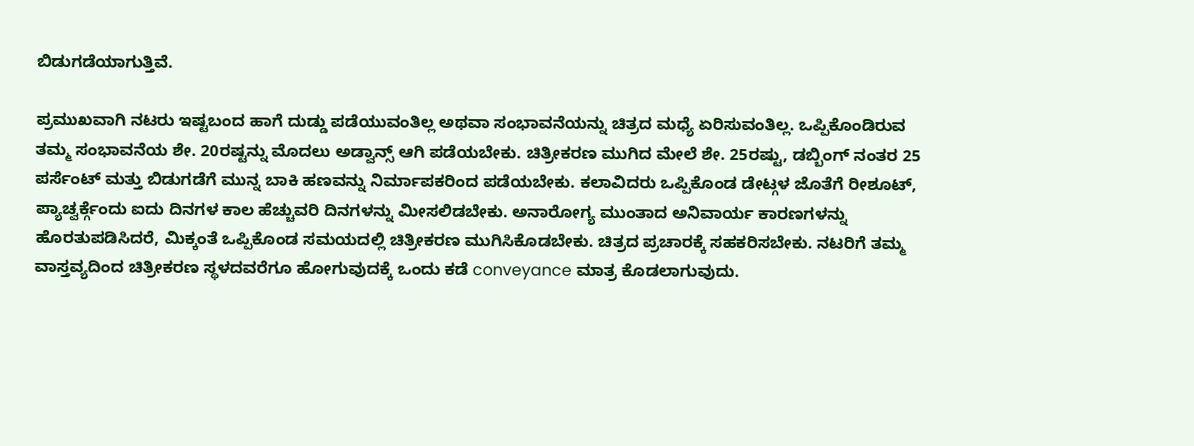ಬಿಡುಗಡೆಯಾಗುತ್ತಿವೆ.

ಪ್ರಮುಖವಾಗಿ ನಟರು ಇಷ್ಟಬಂದ ಹಾಗೆ ದುಡ್ಡು ಪಡೆಯುವಂತಿಲ್ಲ ಅಥವಾ ಸಂಭಾವನೆಯನ್ನು ಚಿತ್ರದ ಮಧ್ಯೆ ಏರಿಸುವಂತಿಲ್ಲ. ಒಪ್ಪಿಕೊಂಡಿರುವ ತಮ್ಮ ಸಂಭಾವನೆಯ ಶೇ. 20ರಷ್ಟನ್ನು ಮೊದಲು ಅಡ್ವಾನ್ಸ್ ಆಗಿ ಪಡೆಯಬೇಕು. ಚಿತ್ರೀಕರಣ ಮುಗಿದ ಮೇಲೆ ಶೇ. 25ರಷ್ಟು, ಡಬ್ಬಿಂಗ್ ನಂತರ 25 ಪರ್ಸೆಂಟ್ ಮತ್ತು ಬಿಡುಗಡೆಗೆ ಮುನ್ನ ಬಾಕಿ ಹಣವನ್ನು ನಿರ್ಮಾಪಕರಿಂದ ಪಡೆಯಬೇಕು. ಕಲಾವಿದರು ಒಪ್ಪಿಕೊಂಡ ಡೇಟ್ಗಳ ಜೊತೆಗೆ ರೀಶೂಟ್, ಪ್ಯಾಚ್ವರ್ಕ್ಗೆಂದು ಐದು ದಿನಗಳ ಕಾಲ ಹೆಚ್ಚುವರಿ ದಿನಗಳನ್ನು ಮೀಸಲಿಡಬೇಕು. ಅನಾರೋಗ್ಯ ಮುಂತಾದ ಅನಿವಾರ್ಯ ಕಾರಣಗಳನ್ನು ಹೊರತುಪಡಿಸಿದರೆ, ಮಿಕ್ಕಂತೆ ಒಪ್ಪಿಕೊಂಡ ಸಮಯದಲ್ಲಿ ಚಿತ್ರೀಕರಣ ಮುಗಿಸಿಕೊಡಬೇಕು. ಚಿತ್ರದ ಪ್ರಚಾರಕ್ಕೆ ಸಹಕರಿಸಬೇಕು. ನಟರಿಗೆ ತಮ್ಮ ವಾಸ್ತವ್ಯದಿಂದ ಚಿತ್ರೀಕರಣ ಸ್ಥಳದವರೆಗೂ ಹೋಗುವುದಕ್ಕೆ ಒಂದು ಕಡೆ conveyance ಮಾತ್ರ ಕೊಡಲಾಗುವುದು.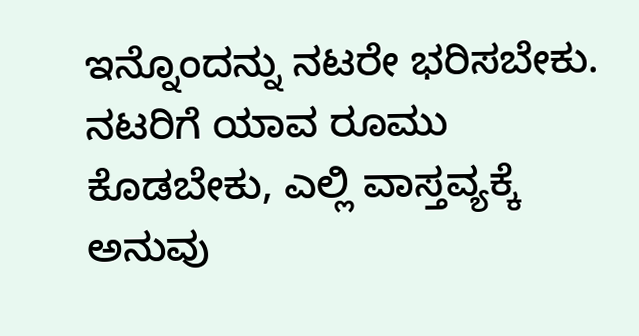ಇನ್ನೊಂದನ್ನು ನಟರೇ ಭರಿಸಬೇಕು. ನಟರಿಗೆ ಯಾವ ರೂಮು ಕೊಡಬೇಕು, ಎಲ್ಲಿ ವಾಸ್ತವ್ಯಕ್ಕೆ ಅನುವು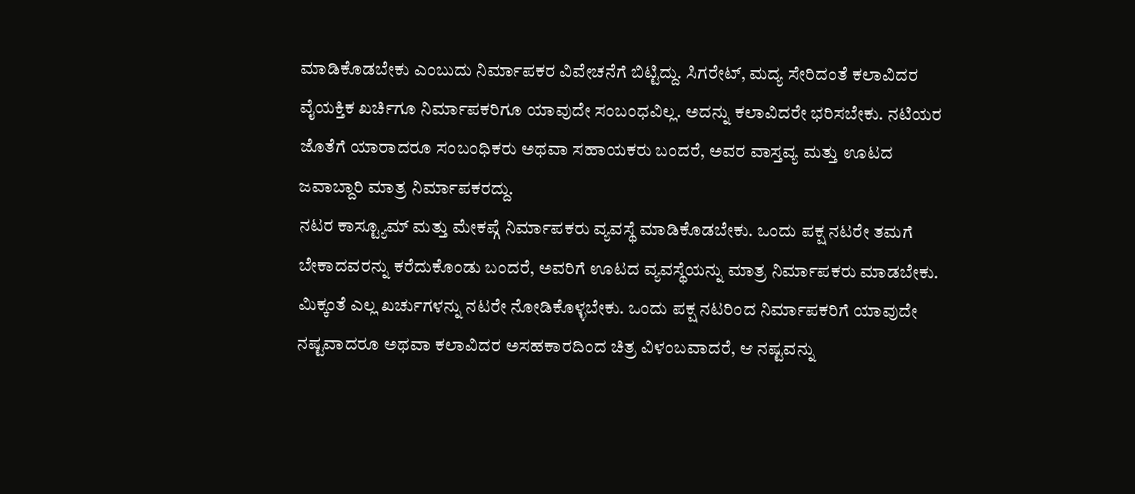ಮಾಡಿಕೊಡಬೇಕು ಎಂಬುದು ನಿರ್ಮಾಪಕರ ವಿವೇಚನೆಗೆ ಬಿಟ್ಟಿದ್ದು. ಸಿಗರೇಟ್, ಮದ್ಯ ಸೇರಿದಂತೆ ಕಲಾವಿದರ ವೈಯಕ್ತಿಕ ಖರ್ಚಿಗೂ ನಿರ್ಮಾಪಕರಿಗೂ ಯಾವುದೇ ಸಂಬಂಧವಿಲ್ಲ. ಅದನ್ನು ಕಲಾವಿದರೇ ಭರಿಸಬೇಕು. ನಟಿಯರ ಜೊತೆಗೆ ಯಾರಾದರೂ ಸಂಬಂಧಿಕರು ಅಥವಾ ಸಹಾಯಕರು ಬಂದರೆ, ಅವರ ವಾಸ್ತವ್ಯ ಮತ್ತು ಊಟದ ಜವಾಬ್ದಾರಿ ಮಾತ್ರ ನಿರ್ಮಾಪಕರದ್ದು.
ನಟರ ಕಾಸ್ಟ್ಯೂಮ್ ಮತ್ತು ಮೇಕಪ್ಗೆ ನಿರ್ಮಾಪಕರು ವ್ಯವಸ್ಥೆ ಮಾಡಿಕೊಡಬೇಕು. ಒಂದು ಪಕ್ಷ ನಟರೇ ತಮಗೆ ಬೇಕಾದವರನ್ನು ಕರೆದುಕೊಂಡು ಬಂದರೆ, ಅವರಿಗೆ ಊಟದ ವ್ಯವಸ್ಥೆಯನ್ನು ಮಾತ್ರ ನಿರ್ಮಾಪಕರು ಮಾಡಬೇಕು. ಮಿಕ್ಕಂತೆ ಎಲ್ಲ ಖರ್ಚುಗಳನ್ನು ನಟರೇ ನೋಡಿಕೊಳ್ಳಬೇಕು. ಒಂದು ಪಕ್ಷ ನಟರಿಂದ ನಿರ್ಮಾಪಕರಿಗೆ ಯಾವುದೇ ನಷ್ಟವಾದರೂ ಅಥವಾ ಕಲಾವಿದರ ಅಸಹಕಾರದಿಂದ ಚಿತ್ರ ವಿಳಂಬವಾದರೆ, ಆ ನಷ್ಟವನ್ನು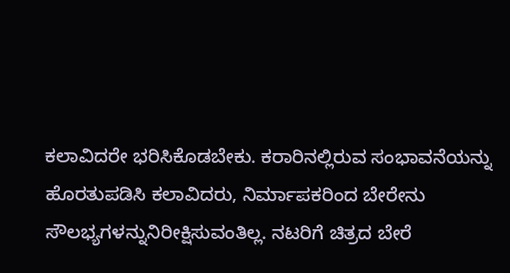ಕಲಾವಿದರೇ ಭರಿಸಿಕೊಡಬೇಕು. ಕರಾರಿನಲ್ಲಿರುವ ಸಂಭಾವನೆಯನ್ನು ಹೊರತುಪಡಿಸಿ ಕಲಾವಿದರು, ನಿರ್ಮಾಪಕರಿಂದ ಬೇರೇನು ಸೌಲಭ್ಯಗಳನ್ನುನಿರೀಕ್ಷಿಸುವಂತಿಲ್ಲ. ನಟರಿಗೆ ಚಿತ್ರದ ಬೇರೆ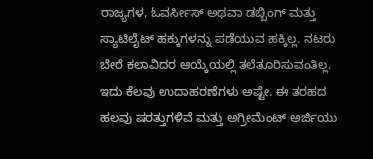ರಾಜ್ಯಗಳ, ಓವರ್ಸೀಸ್ ಅಥವಾ ಡಬ್ಬಿಂಗ್ ಮತ್ತು ಸ್ಯಾಟಿಲೈಟ್ ಹಕ್ಕುಗಳನ್ನು ಪಡೆಯುವ ಹಕ್ಕಿಲ್ಲ. ನಟರು ಬೇರೆ ಕಲಾವಿದರ ಆಯ್ಕೆಯಲ್ಲಿ ತಲೆತೂರಿಸುವಂತಿಲ್ಲ.
ಇದು ಕೆಲವು ಉದಾಹರಣೆಗಳು ಅಷ್ಟೇ. ಈ ತರಹದ ಹಲವು ಷರತ್ತುಗಳಿವೆ ಮತ್ತು ಅಗ್ರೀಮೆಂಟ್ ಅರ್ಜಿಯು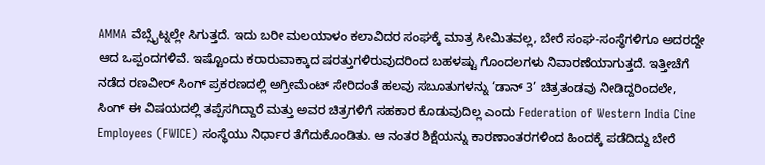AMMA ವೆಬ್ಸೈಟ್ನಲ್ಲೇ ಸಿಗುತ್ತದೆ. ಇದು ಬರೀ ಮಲಯಾಳಂ ಕಲಾವಿದರ ಸಂಘಕ್ಕೆ ಮಾತ್ರ ಸೀಮಿತವಲ್ಲ, ಬೇರೆ ಸಂಘ-ಸಂಸ್ಥೆಗಳಿಗೂ ಅದರದ್ದೇ ಆದ ಒಪ್ಪಂದಗಳಿವೆ. ಇಷ್ಟೊಂದು ಕರಾರುವಾಕ್ಕಾದ ಷರತ್ತುಗಳಿರುವುದರಿಂದ ಬಹಳಷ್ಟು ಗೊಂದಲಗಳು ನಿವಾರಣೆಯಾಗುತ್ತದೆ. ಇತ್ತೀಚೆಗೆ ನಡೆದ ರಣವೀರ್ ಸಿಂಗ್ ಪ್ರಕರಣದಲ್ಲಿ ಅಗ್ರೀಮೆಂಟ್ ಸೇರಿದಂತೆ ಹಲವು ಸಬೂತುಗಳನ್ನು ‘ಡಾನ್ 3’ ಚಿತ್ರತಂಡವು ನೀಡಿದ್ದರಿಂದಲೇ, ಸಿಂಗ್ ಈ ವಿಷಯದಲ್ಲಿ ತಪ್ಪೆಸಗಿದ್ದಾರೆ ಮತ್ತು ಅವರ ಚಿತ್ರಗಳಿಗೆ ಸಹಕಾರ ಕೊಡುವುದಿಲ್ಲ ಎಂದು Federation of Western India Cine Employees (FWICE) ಸಂಸ್ಥೆಯು ನಿರ್ಧಾರ ತೆಗೆದುಕೊಂಡಿತು. ಆ ನಂತರ ಶಿಕ್ಷೆಯನ್ನು ಕಾರಣಾಂತರಗಳಿಂದ ಹಿಂದಕ್ಕೆ ಪಡೆದಿದ್ದು ಬೇರೆ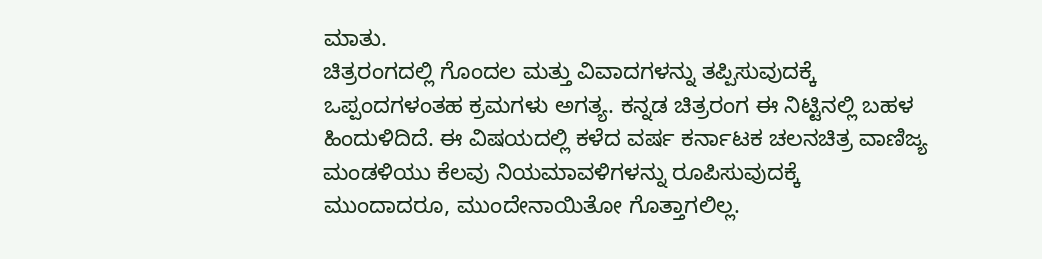ಮಾತು.
ಚಿತ್ರರಂಗದಲ್ಲಿ ಗೊಂದಲ ಮತ್ತು ವಿವಾದಗಳನ್ನು ತಪ್ಪಿಸುವುದಕ್ಕೆ ಒಪ್ಪಂದಗಳಂತಹ ಕ್ರಮಗಳು ಅಗತ್ಯ. ಕನ್ನಡ ಚಿತ್ರರಂಗ ಈ ನಿಟ್ಟಿನಲ್ಲಿ ಬಹಳ ಹಿಂದುಳಿದಿದೆ. ಈ ವಿಷಯದಲ್ಲಿ ಕಳೆದ ವರ್ಷ ಕರ್ನಾಟಕ ಚಲನಚಿತ್ರ ವಾಣಿಜ್ಯ ಮಂಡಳಿಯು ಕೆಲವು ನಿಯಮಾವಳಿಗಳನ್ನು ರೂಪಿಸುವುದಕ್ಕೆ ಮುಂದಾದರೂ, ಮುಂದೇನಾಯಿತೋ ಗೊತ್ತಾಗಲಿಲ್ಲ.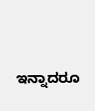ಇನ್ನಾದರೂ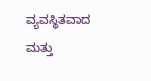ವ್ಯವಸ್ಥಿತವಾದ ಮತ್ತು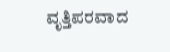ವೃತ್ತಿಪರವಾದ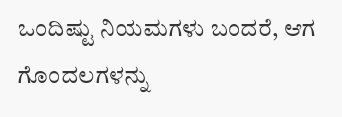ಒಂದಿಷ್ಟು ನಿಯಮಗಳು ಬಂದರೆ, ಆಗ ಗೊಂದಲಗಳನ್ನು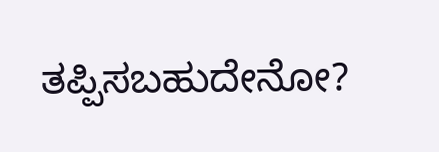ತಪ್ಪಿಸಬಹುದೇನೋ?